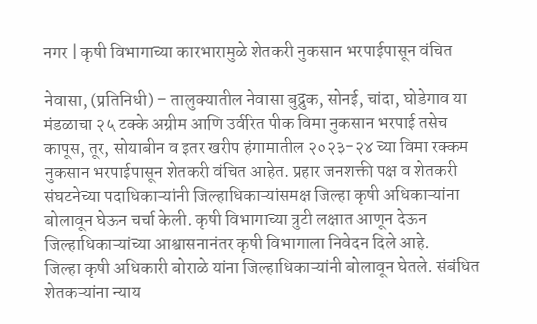नगर | कृषी विभागाच्या कारभारामुळे शेतकरी नुकसान भरपाईपासून वंचित

नेवासा, (प्रतिनिधी) – तालुक्यातील नेवासा बुद्रुक, सोनई, चांदा, घोडेगाव या मंडळाचा २५ टक्के अग्रीम आणि उर्वरित पीक विमा नुकसान भरपाई तसेच कापूस, तूर, सोयाबीन व इतर खरीप हंगामातील २०२३-२४ च्या विमा रक्कम नुकसान भरपाईपासून शेतकरी वंचित आहेत. प्रहार जनशक्ती पक्ष व शेतकरी संघटनेच्या पदाधिकाऱ्यांनी जिल्हाधिकाऱ्यांसमक्ष जिल्हा कृषी अधिकाऱ्यांना बोलावून घेऊन चर्चा केली. कृषी विभागाच्या त्रुटी लक्षात आणून देऊन जिल्हाधिकाऱ्यांच्या आश्वासनानंतर कृषी विभागाला निवेदन दिले आहे.
जिल्हा कृषी अधिकारी बोराळे यांना जिल्हाधिकाऱ्यांनी बोलावून घेतले. संबंधित शेतकऱ्यांना न्याय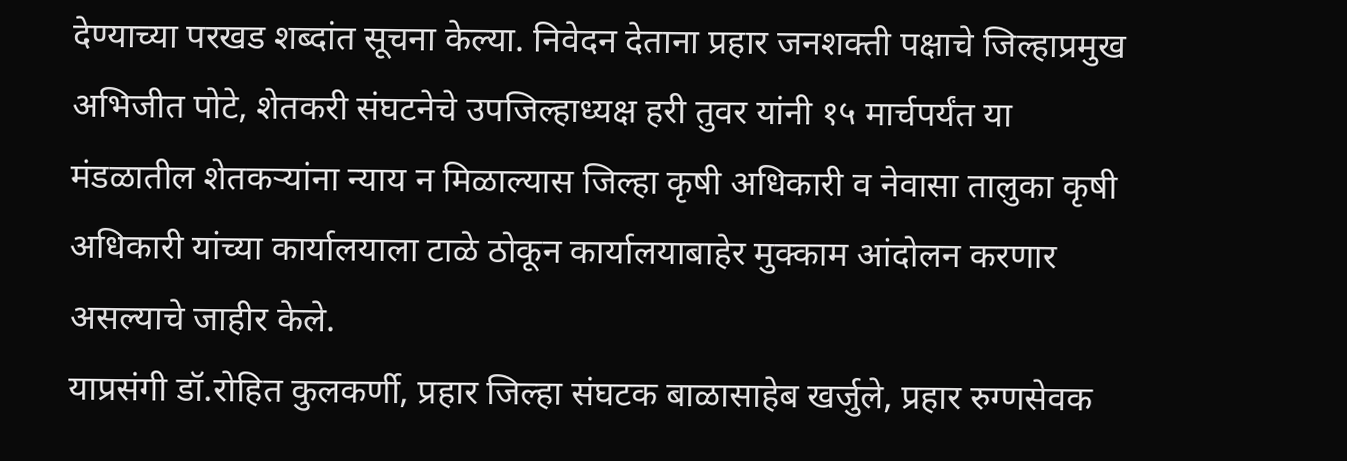देण्याच्या परखड शब्दांत सूचना केल्या. निवेदन देताना प्रहार जनशक्ती पक्षाचे जिल्हाप्रमुख अभिजीत पोटे, शेतकरी संघटनेचे उपजिल्हाध्यक्ष हरी तुवर यांनी १५ मार्चपर्यंत या मंडळातील शेतकऱ्यांना न्याय न मिळाल्यास जिल्हा कृषी अधिकारी व नेवासा तालुका कृषी अधिकारी यांच्या कार्यालयाला टाळे ठोकून कार्यालयाबाहेर मुक्काम आंदोलन करणार असल्याचे जाहीर केले.
याप्रसंगी डॉ.रोहित कुलकर्णी, प्रहार जिल्हा संघटक बाळासाहेब खर्जुले, प्रहार रुग्णसेवक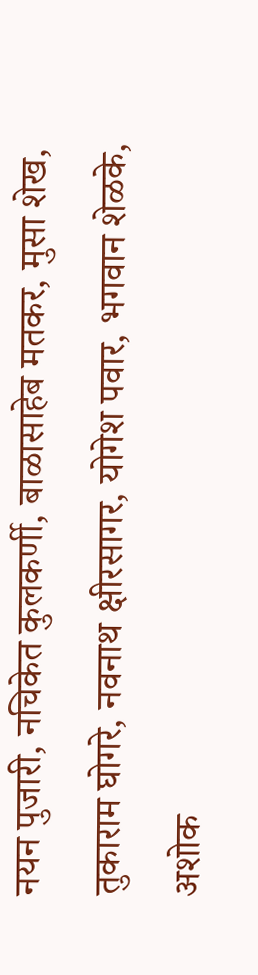नयन पुजारी, नचिकेत कुलकर्णी, बाळासाहेब मतकर, मुसा शेख, तुकाराम घोगरे, नवनाथ क्षीरसागर, योगेश पवार, भगवान शेळके, अशोक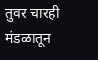तुवर चारही मंडळातून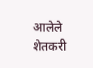आलेले शेतकरी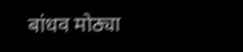बांधव मोठ्या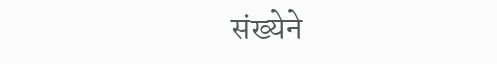संख्येने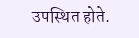उपस्थित होते.